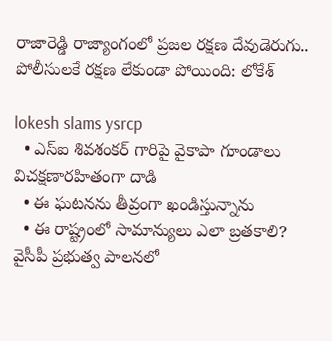రాజారెడ్డి రాజ్యాంగంలో ప్రజల రక్షణ దేవుడెరుగు.. పోలీసులకే రక్షణ లేకుండా పోయింది: లోకేశ్

lokesh slams ysrcp
  • ఎస్ఐ శివశంకర్ గారిపై వైకాపా గూండాలు విచక్షణారహితంగా దాడి
  • ఈ ఘటనను తీవ్రంగా ఖండిస్తున్నాను
  • ఈ రాష్ట్రంలో సామాన్యులు ఎలా బ్రతకాలి?
వైసీపీ ప్ర‌భుత్వ పాల‌న‌లో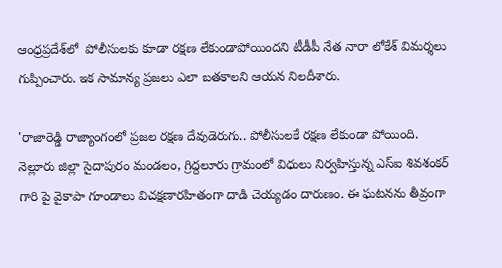ఆంధ్ర‌ప్ర‌దేశ్‌లో  పోలీసులకు కూడా రక్షణ లేకుండాపోయింద‌ని టీడీపీ నేత నారా లోకేశ్ విమ‌ర్శ‌లు గుప్పించా‌రు. ఇక సామాన్య ప్ర‌జ‌లు ఎలా బ‌త‌కాల‌ని ఆయ‌న నిల‌దీశారు.

'రాజారెడ్డి రాజ్యాంగంలో ప్రజల రక్షణ దేవుడెరుగు.. పోలీసులకే రక్షణ లేకుండా పోయింది. నెల్లూరు జిల్లా సైదాపురం మండలం, గ్రిద్దలూరు గ్రామంలో విధులు నిర్వహిస్తున్న ఎస్ఐ శివశంకర్ గారి పై వైకాపా గూండాలు విచక్షణారహితంగా దాడి చెయ్యడం దారుణం. ఈ ఘటనను తీవ్రంగా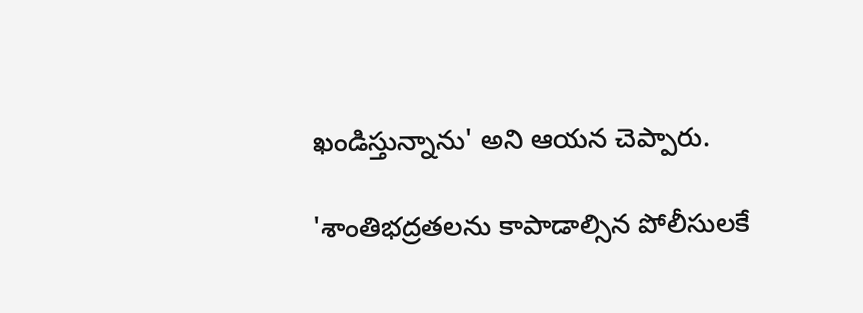ఖండిస్తున్నాను' అని ఆయ‌న చెప్పారు.

'శాంతిభద్రతలను కాపాడాల్సిన పోలీసులకే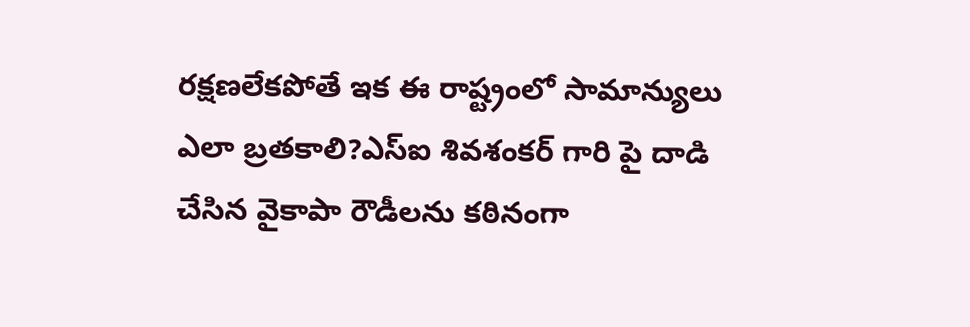రక్షణలేకపోతే ఇక ఈ రాష్ట్రంలో సామాన్యులు ఎలా బ్రతకాలి?ఎస్ఐ శివశంకర్ గారి పై దాడి చేసిన వైకాపా రౌడీలను కఠినంగా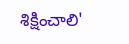శిక్షించాలి'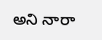అని నారా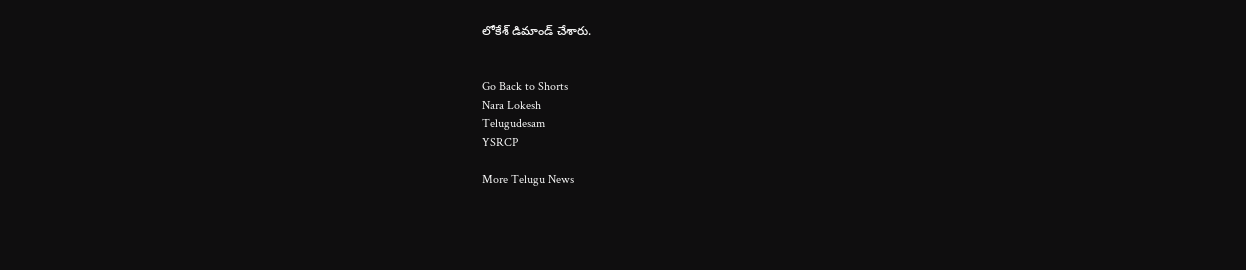లోకేశ్ డిమాండ్ చేశారు.


Go Back to Shorts
Nara Lokesh
Telugudesam
YSRCP

More Telugu News